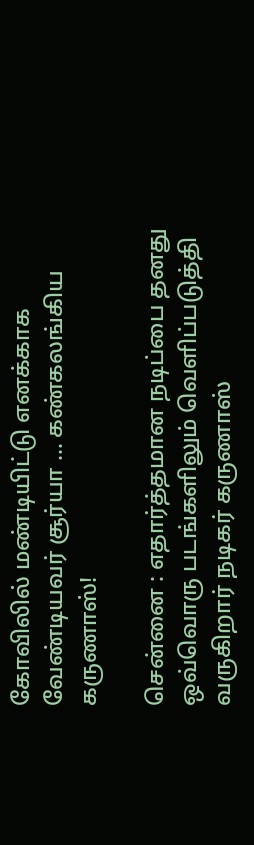கோவிலில் மண்டியிட்டு எனக்காக வேண்டியவர் சூர்யா ... கண்கலங்கிய கருணாஸ்!

சென்னை : எதார்த்தமான நடிப்பை தனது ஒவ்வொரு படங்களிலும் வெளிப்படுத்தி வருகிறார் நடிகர் கருணாஸ்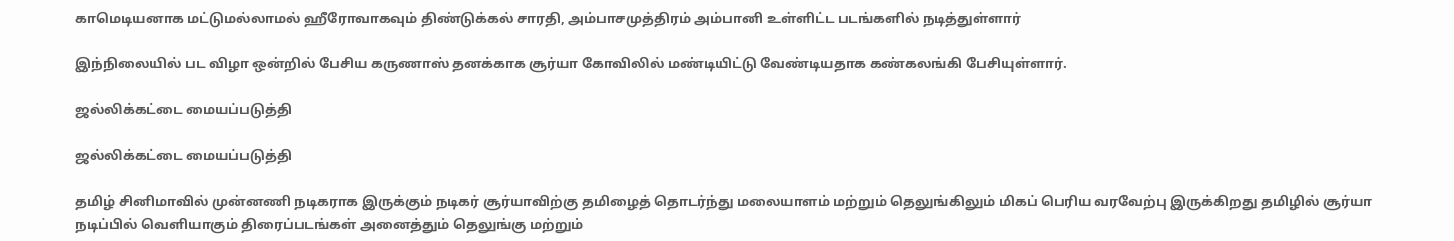காமெடியனாக மட்டுமல்லாமல் ஹீரோவாகவும் திண்டுக்கல் சாரதி, அம்பாசமுத்திரம் அம்பானி உள்ளிட்ட படங்களில் நடித்துள்ளார்

இந்நிலையில் பட விழா ஒன்றில் பேசிய கருணாஸ் தனக்காக சூர்யா கோவிலில் மண்டியிட்டு வேண்டியதாக கண்கலங்கி பேசியுள்ளார்.

ஜல்லிக்கட்டை மையப்படுத்தி

ஜல்லிக்கட்டை மையப்படுத்தி

தமிழ் சினிமாவில் முன்னணி நடிகராக இருக்கும் நடிகர் சூர்யாவிற்கு தமிழைத் தொடர்ந்து மலையாளம் மற்றும் தெலுங்கிலும் மிகப் பெரிய வரவேற்பு இருக்கிறது தமிழில் சூர்யா நடிப்பில் வெளியாகும் திரைப்படங்கள் அனைத்தும் தெலுங்கு மற்றும்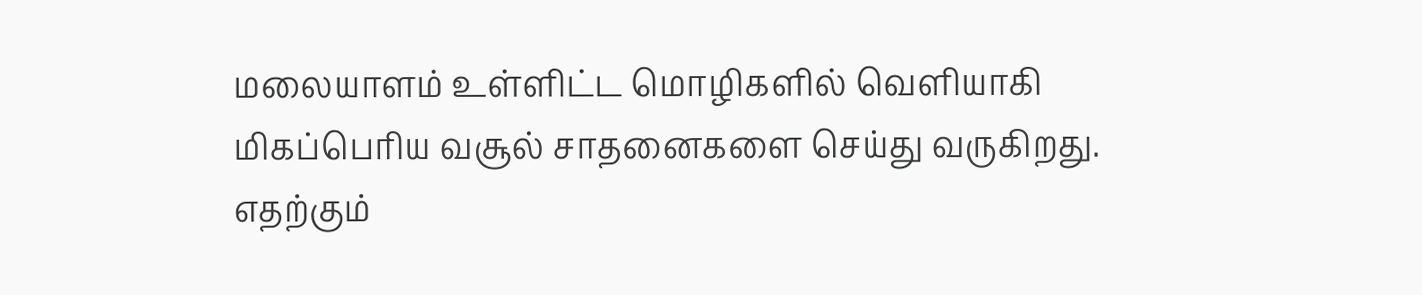மலையாளம் உள்ளிட்ட மொழிகளில் வெளியாகி மிகப்பெரிய வசூல் சாதனைகளை செய்து வருகிறது. எதற்கும்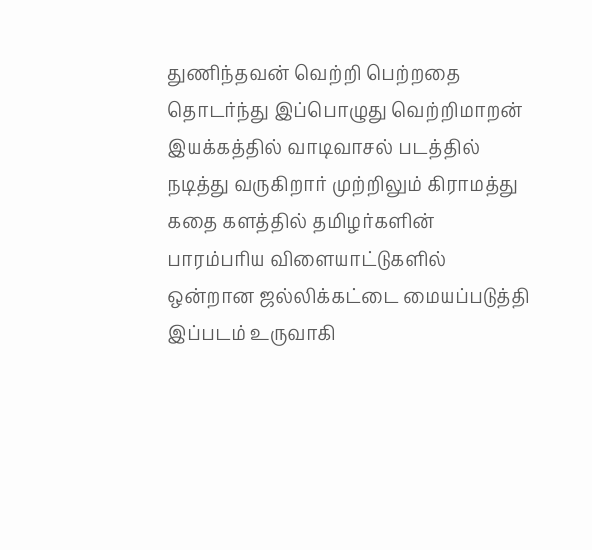துணிந்தவன் வெற்றி பெற்றதை தொடர்ந்து இப்பொழுது வெற்றிமாறன் இயக்கத்தில் வாடிவாசல் படத்தில் நடித்து வருகிறார் முற்றிலும் கிராமத்து கதை களத்தில் தமிழர்களின் பாரம்பரிய விளையாட்டுகளில் ஒன்றான ஜல்லிக்கட்டை மையப்படுத்தி இப்படம் உருவாகி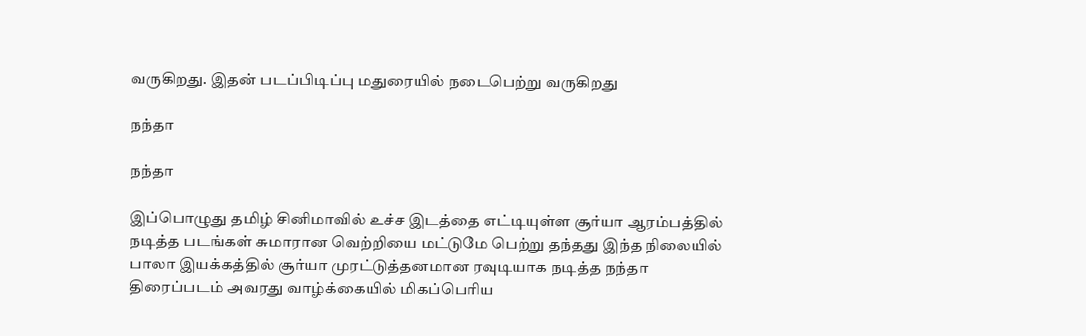வருகிறது. இதன் படப்பிடிப்பு மதுரையில் நடைபெற்று வருகிறது

நந்தா

நந்தா

இப்பொழுது தமிழ் சினிமாவில் உச்ச இடத்தை எட்டியுள்ள சூர்யா ஆரம்பத்தில் நடித்த படங்கள் சுமாரான வெற்றியை மட்டுமே பெற்று தந்தது இந்த நிலையில் பாலா இயக்கத்தில் சூர்யா முரட்டுத்தனமான ரவுடியாக நடித்த நந்தா திரைப்படம் அவரது வாழ்க்கையில் மிகப்பெரிய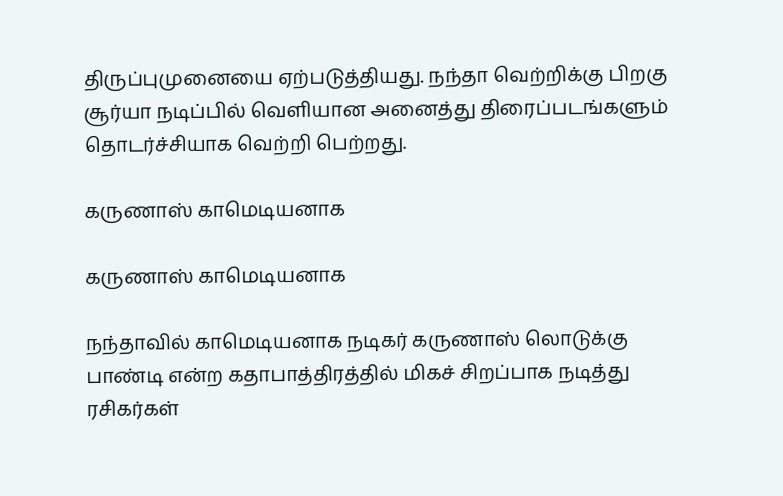திருப்புமுனையை ஏற்படுத்தியது. நந்தா வெற்றிக்கு பிறகு சூர்யா நடிப்பில் வெளியான அனைத்து திரைப்படங்களும் தொடர்ச்சியாக வெற்றி பெற்றது.

கருணாஸ் காமெடியனாக

கருணாஸ் காமெடியனாக

நந்தாவில் காமெடியனாக நடிகர் கருணாஸ் லொடுக்கு பாண்டி என்ற கதாபாத்திரத்தில் மிகச் சிறப்பாக நடித்து ரசிகர்கள்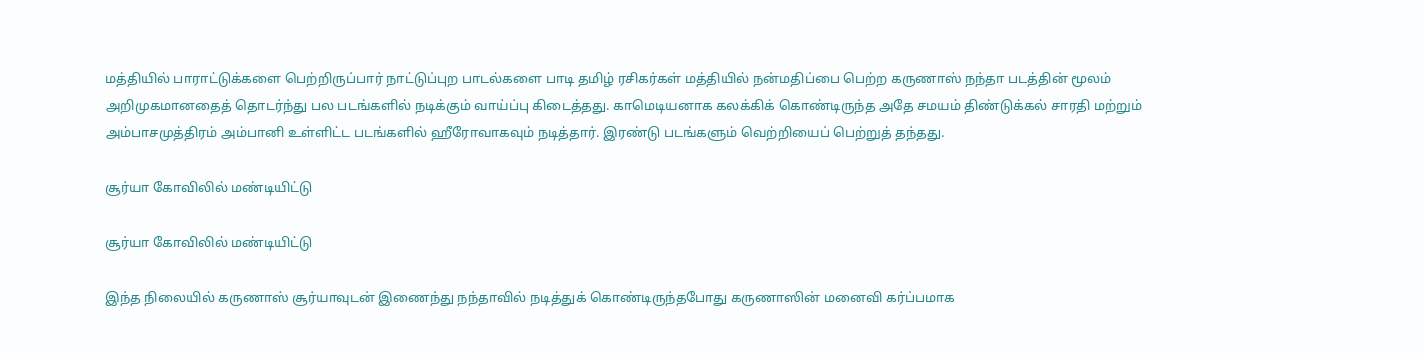மத்தியில் பாராட்டுக்களை பெற்றிருப்பார் நாட்டுப்புற பாடல்களை பாடி தமிழ் ரசிகர்கள் மத்தியில் நன்மதிப்பை பெற்ற கருணாஸ் நந்தா படத்தின் மூலம் அறிமுகமானதைத் தொடர்ந்து பல படங்களில் நடிக்கும் வாய்ப்பு கிடைத்தது. காமெடியனாக கலக்கிக் கொண்டிருந்த அதே சமயம் திண்டுக்கல் சாரதி மற்றும் அம்பாசமுத்திரம் அம்பானி உள்ளிட்ட படங்களில் ஹீரோவாகவும் நடித்தார். இரண்டு படங்களும் வெற்றியைப் பெற்றுத் தந்தது.

சூர்யா கோவிலில் மண்டியிட்டு

சூர்யா கோவிலில் மண்டியிட்டு

இந்த நிலையில் கருணாஸ் சூர்யாவுடன் இணைந்து நந்தாவில் நடித்துக் கொண்டிருந்தபோது கருணாஸின் மனைவி கர்ப்பமாக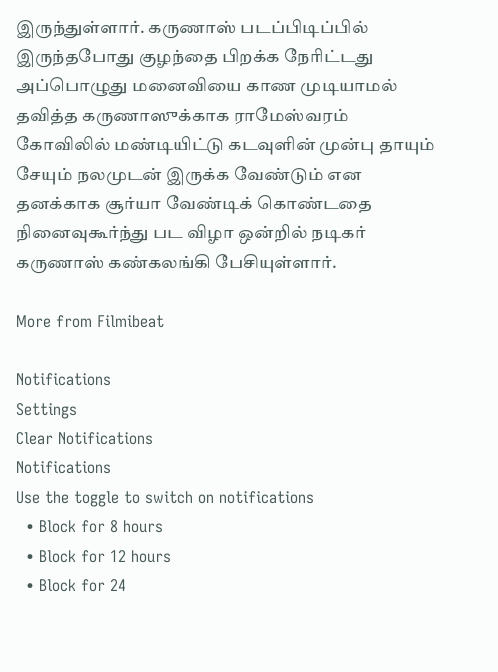இருந்துள்ளார். கருணாஸ் படப்பிடிப்பில் இருந்தபோது குழந்தை பிறக்க நேரிட்டது அப்பொழுது மனைவியை காண முடியாமல் தவித்த கருணாஸுக்காக ராமேஸ்வரம் கோவிலில் மண்டியிட்டு கடவுளின் முன்பு தாயும் சேயும் நலமுடன் இருக்க வேண்டும் என தனக்காக சூர்யா வேண்டிக் கொண்டதை நினைவுகூர்ந்து பட விழா ஒன்றில் நடிகர் கருணாஸ் கண்கலங்கி பேசியுள்ளார்.

More from Filmibeat

Notifications
Settings
Clear Notifications
Notifications
Use the toggle to switch on notifications
  • Block for 8 hours
  • Block for 12 hours
  • Block for 24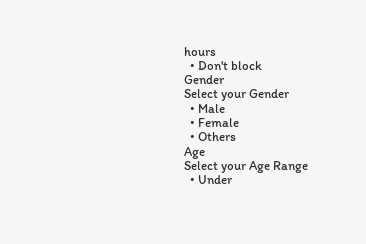hours
  • Don't block
Gender
Select your Gender
  • Male
  • Female
  • Others
Age
Select your Age Range
  • Under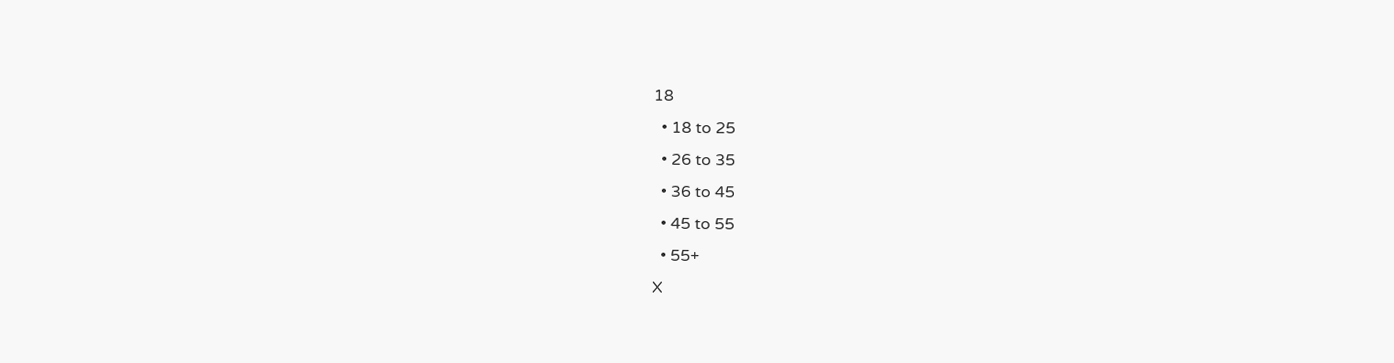18
  • 18 to 25
  • 26 to 35
  • 36 to 45
  • 45 to 55
  • 55+
X